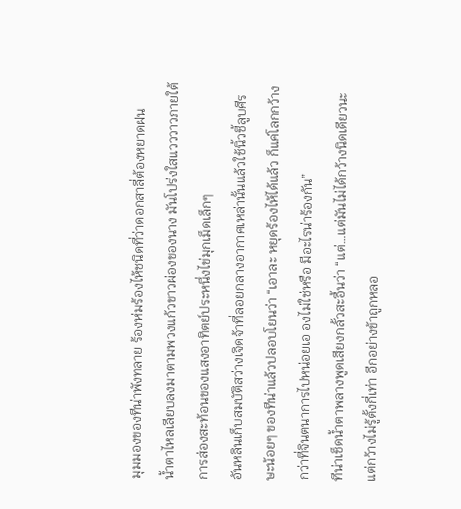มุมมองของทีน่าพังทลาย ร้องห่มร้องไห้ชนิดที่ว่าดอกสาลี่ต้องหยาดฝน
น้ำตาไหลเลียบลงมาตามพวงแก้วขาวผ่องของนาง มันโปร่งใสแวววาวภายใต้การส่องสะท้อนของแสงอาทิตย์ประหนึ่งไข่มุกเม็ดเล็กๆ
อันหลินเก็บสมบัติสว่างเจิดจ้าที่ลอยกลางอากาศเหล่านั้นแล้วใช้นิ้วชี้ลูบศีรษะน้อยๆ ของทีน่าแล้วปลอบโยนว่า “เอาละ หยุดร้องไห้ได้แล้ว ก็แค่โลกกว้างกว่าที่จินตนาการไปหน่อยเอ องไม่ใช่หรือ มีอะไรน่าร้องกัน”
ทีน่าเช็ดน้ำตาพลางพูดเสียงกลั้วสะอื้นว่า “แต่…แต่มันไม่ได้กว้างนิดเดียวนะ แต่กว้างไม่รู้ตั้งกี่เท่า อีกอย่างข้าถูกหลอ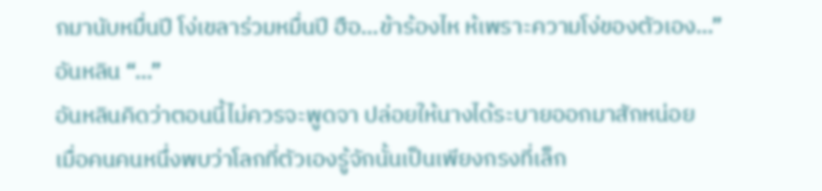กมานับหมื่นปี โง่เขลาร่วมหมื่นปี ฮือ…ข้าร้องไห ห้เพราะความโง่ของตัวเอง…”
อันหลิน “…”
อันหลินคิดว่าตอนนี้ไม่ควรจะพูดจา ปล่อยให้นางได้ระบายออกมาสักหน่อย
เมื่อคนคนหนึ่งพบว่าโลกที่ตัวเองรู้จักนั้นเป็นเพียงกรงที่เล็ก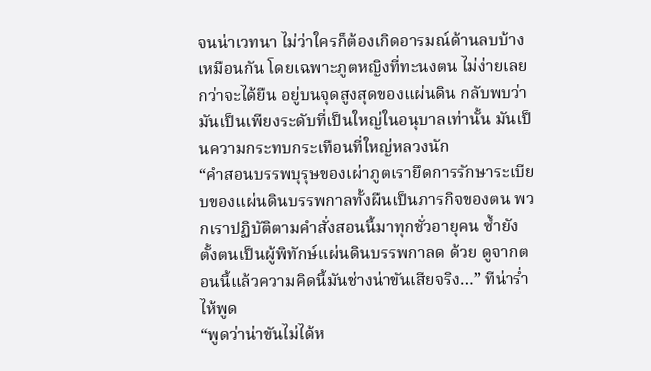จนน่าเวทนา ไม่ว่าใครก็ต้องเกิดอารมณ์ด้านลบบ้างเหมือนกัน โดยเฉพาะภูตหญิงที่ทะนงตน ไม่ง่ายเลยกว่าจะได้ยืน อยู่บนจุดสูงสุดของแผ่นดิน กลับพบว่ามันเป็นเพียงระดับที่เป็นใหญ่ในอนุบาลเท่านั้น มันเป็นความกระทบกระเทือนที่ใหญ่หลวงนัก
“คำสอนบรรพบุรุษของเผ่าภูตเรายึดการรักษาระเบียบของแผ่นดินบรรพกาลทั้งผืนเป็นภารกิจของตน พวกเราปฏิบัติตามคำสั่งสอนนี้มาทุกชั่วอายุคน ซ้ำยังตั้งตนเป็นผู้พิทักษ์แผ่นดินบรรพกาลด ด้วย ดูจากตอนนี้แล้วความคิดนี้มันช่างน่าขันเสียจริง…” ทีน่าร่ำไห้พูด
“พูดว่าน่าขันไม่ได้ห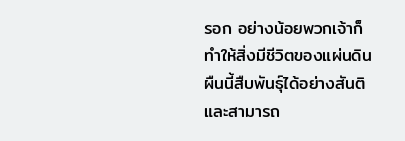รอก อย่างน้อยพวกเจ้าก็ทำให้สิ่งมีชีวิตของแผ่นดินผืนนี้สืบพันธุ์ได้อย่างสันติ และสามารถ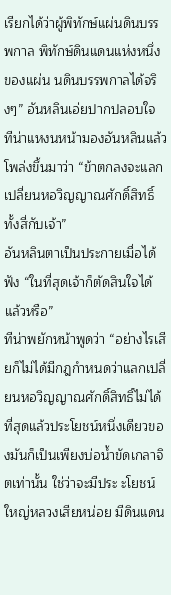เรียกได้ว่าผู้พิทักษ์แผ่นดินบรรพกาล พิทักษ์ดินแดนแห่งหนึ่งของแผ่น นดินบรรพกาลได้จริงๆ” อันหลินเอ่ยปากปลอบใจ
ทีน่าแหงนหน้ามองอันหลินแล้วโพล่งขึ้นมาว่า “ข้าตกลงจะแลกเปลี่ยนหอวิญญาณศักดิ์สิทธิ์ทั้งสี่กับเจ้า”
อันหลินตาเป็นประกายเมื่อได้ฟัง “ในที่สุดเจ้าก็ตัดสินใจได้แล้วหรือ”
ทีน่าพยักหน้าพูดว่า “อย่างไรเสียก็ไม่ได้มีกฎกำหนดว่าแลกเปลี่ยนหอวิญญาณศักดิ์สิทธิ์ไม่ได้ ที่สุดแล้วประโยชน์หนึ่งเดียวของมันก็เป็นเพียงบ่อน้ำขัดเกลาจิตเท่านั้น ใช่ว่าจะมีประ ะโยชน์ใหญ่หลวงเสียหน่อย มีดินแดน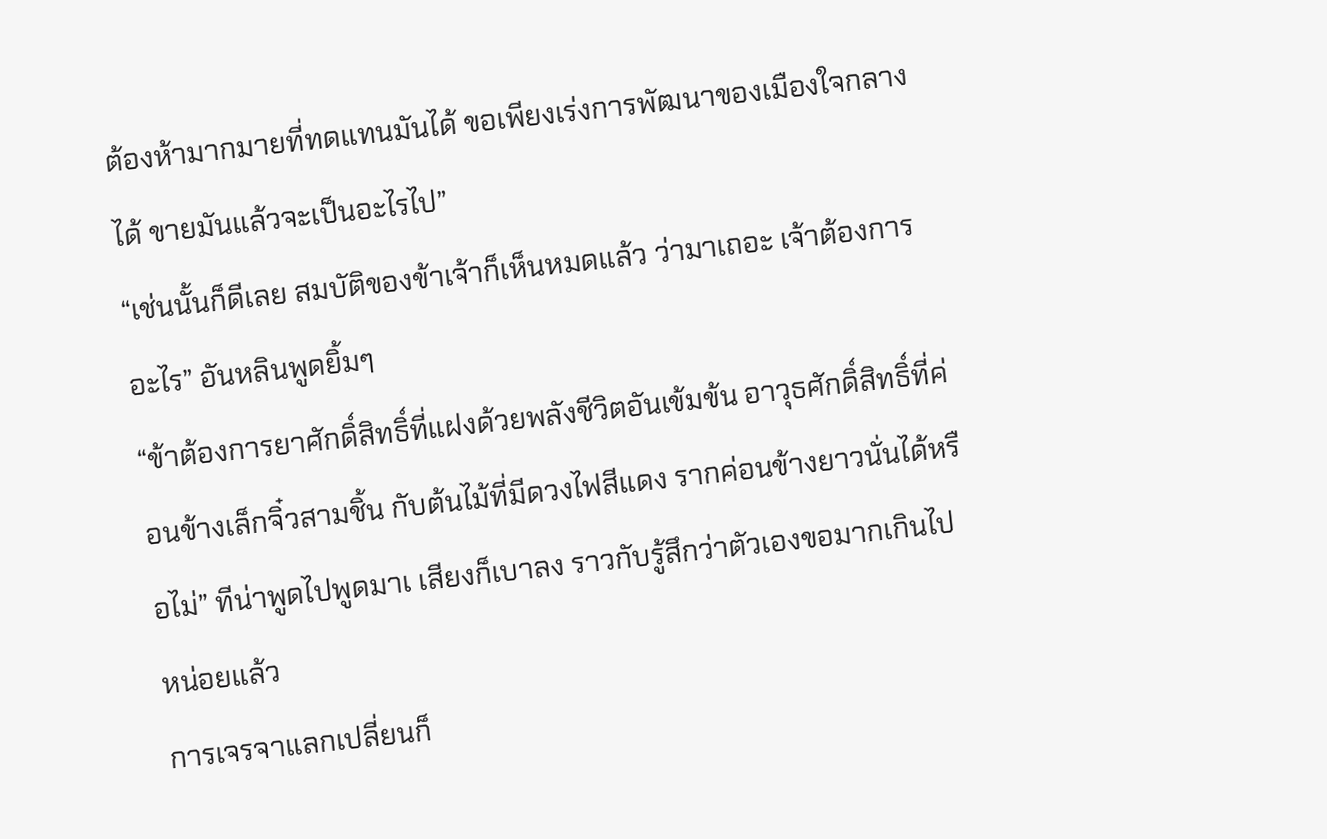ต้องห้ามากมายที่ทดแทนมันได้ ขอเพียงเร่งการพัฒนาของเมืองใจกลางได้ ขายมันแล้วจะเป็นอะไรไป”
“เช่นนั้นก็ดีเลย สมบัติของข้าเจ้าก็เห็นหมดแล้ว ว่ามาเถอะ เจ้าต้องการอะไร” อันหลินพูดยิ้มๆ
“ข้าต้องการยาศักดิ์สิทธิ์ที่แฝงด้วยพลังชีวิตอันเข้มข้น อาวุธศักดิ์สิทธิ์ที่ค่อนข้างเล็กจิ๋วสามชิ้น กับต้นไม้ที่มีดวงไฟสีแดง รากค่อนข้างยาวนั่นได้หรือไม่” ทีน่าพูดไปพูดมาเ เสียงก็เบาลง ราวกับรู้สึกว่าตัวเองขอมากเกินไปหน่อยแล้ว
การเจรจาแลกเปลี่ยนก็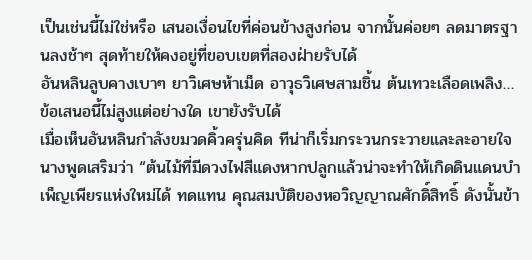เป็นเช่นนี้ไม่ใช่หรือ เสนอเงื่อนไขที่ค่อนข้างสูงก่อน จากนั้นค่อยๆ ลดมาตรฐานลงช้าๆ สุดท้ายให้คงอยู่ที่ขอบเขตที่สองฝ่ายรับได้
อันหลินลูบคางเบาๆ ยาวิเศษห้าเม็ด อาวุธวิเศษสามชิ้น ต้นเทวะเลือดเพลิง…ข้อเสนอนี้ไม่สูงแต่อย่างใด เขายังรับได้
เมื่อเห็นอันหลินกำลังขมวดคิ้วครุ่นคิด ทีน่าก็เริ่มกระวนกระวายและละอายใจ นางพูดเสริมว่า “ต้นไม้ที่มีดวงไฟสีแดงหากปลูกแล้วน่าจะทำให้เกิดดินแดนบำเพ็ญเพียรแห่งใหม่ได้ ทดแทน คุณสมบัติของหอวิญญาณศักดิ์สิทธิ์ ดังนั้นข้า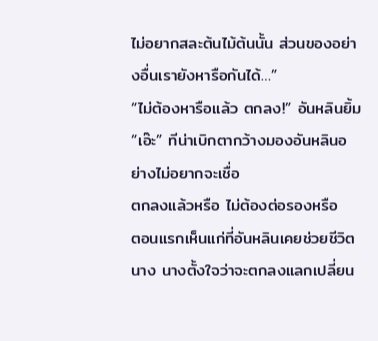ไม่อยากสละต้นไม้ต้นนั้น ส่วนของอย่างอื่นเรายังหารือกันได้…”
“ไม่ต้องหารือแล้ว ตกลง!” อันหลินยิ้ม
“เอ๊ะ” ทีน่าเบิกตากว้างมองอันหลินอย่างไม่อยากจะเชื่อ
ตกลงแล้วหรือ ไม่ต้องต่อรองหรือ
ตอนแรกเห็นแก่ที่อันหลินเคยช่วยชีวิตนาง นางตั้งใจว่าจะตกลงแลกเปลี่ยน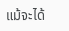แม้จะได้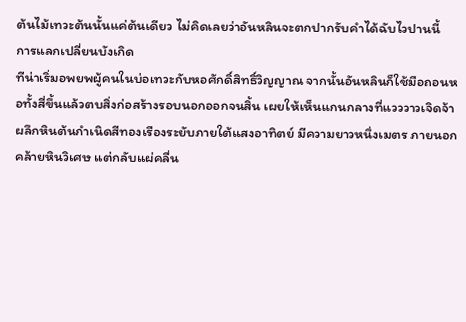ต้นไม้เทวะต้นนั้นแค่ต้นเดียว ไม่คิดเลยว่าอันหลินจะตกปากรับคำได้ฉับไวปานนี้
การแลกเปลี่ยนบังเกิด
ทีน่าเริ่มอพยพผู้คนในบ่อเทวะกับหอศักดิ์สิทธิ์วิญญาณ จากนั้นอันหลินก็ใช้มือถอนหอทั้งสี่ขึ้นแล้วตบสิ่งก่อสร้างรอบนอกออกจนสิ้น เผยให้เห็นแกนกลางที่แวววาวเจิดจ้า
ผลึกหินต้นกำเนิดสีทองเรืองระยับภายใต้แสงอาทิตย์ มีความยาวหนึ่งเมตร ภายนอกคล้ายหินวิเศษ แต่กลับแผ่คลื่น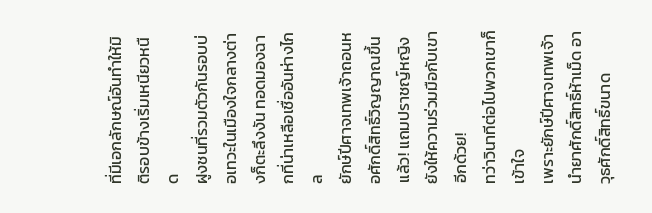ที่มีเอกลักษณ์อันทำให้มิติรอบข้างเริ่มเหนียวหนืด
ฝูงชนที่รวมตัวกันรอบบ่อเทวะในเมืองใจกลางต่างก็ตะลึงงัน ทอดมองฉากที่น่าเหลือเชื่ออันห่างไกล
ยักษ์ปีศาจเทพเจ้าถอนหอศักดิ์สิทธิ์วิญญาณขึ้นแล้ว! แถมปราชญ์หญิงยังให้ความร่วมมือกับเขาอีกด้วย!
ทว่าวินาทีต่อไปพวกเขาก็เข้าใจ
เพราะยักษ์ปีศาจเทพเจ้านำยาศักดิ์สิทธิ์ห้าเม็ด อาวุธศักดิ์สิทธิ์ขนาด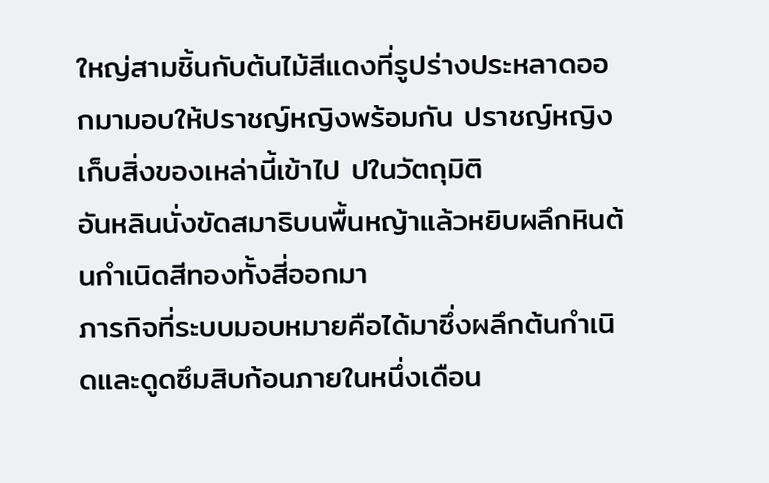ใหญ่สามชิ้นกับต้นไม้สีแดงที่รูปร่างประหลาดออกมามอบให้ปราชญ์หญิงพร้อมกัน ปราชญ์หญิงเก็บสิ่งของเหล่านี้เข้าไป ปในวัตถุมิติ
อันหลินนั่งขัดสมาธิบนพื้นหญ้าแล้วหยิบผลึกหินต้นกำเนิดสีทองทั้งสี่ออกมา
ภารกิจที่ระบบมอบหมายคือได้มาซึ่งผลึกต้นกำเนิดและดูดซึมสิบก้อนภายในหนึ่งเดือน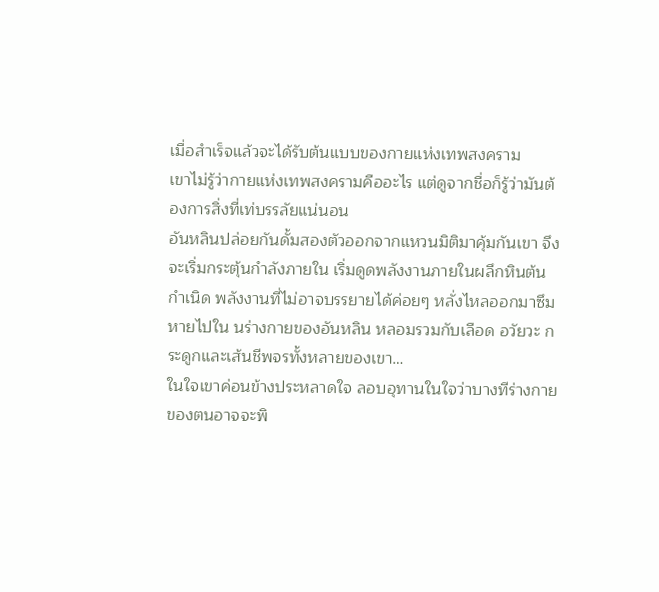เมื่อสำเร็จแล้วจะได้รับต้นแบบของกายแห่งเทพสงคราม
เขาไม่รู้ว่ากายแห่งเทพสงครามคืออะไร แต่ดูจากชื่อก็รู้ว่ามันต้องการสิ่งที่เท่บรรลัยแน่นอน
อันหลินปล่อยกันดั้มสองตัวออกจากแหวนมิติมาคุ้มกันเขา จึงจะเริ่มกระตุ้นกำลังภายใน เริ่มดูดพลังงานภายในผลึกหินต้นกำเนิด พลังงานที่ไม่อาจบรรยายได้ค่อยๆ หลั่งไหลออกมาซึมหายไปใน นร่างกายของอันหลิน หลอมรวมกับเลือด อวัยวะ กระดูกและเส้นชีพจรทั้งหลายของเขา…
ในใจเขาค่อนข้างประหลาดใจ ลอบอุทานในใจว่าบางทีร่างกายของตนอาจจะพิ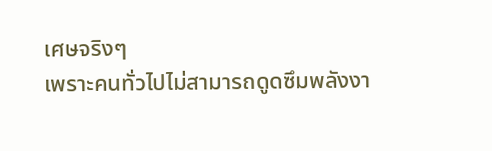เศษจริงๆ
เพราะคนทั่วไปไม่สามารถดูดซึมพลังงา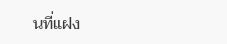นที่แฝง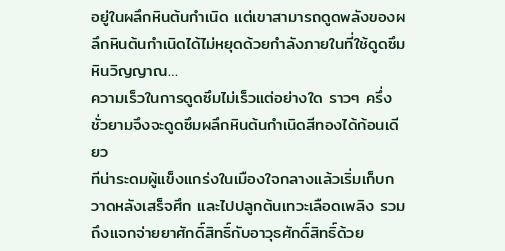อยู่ในผลึกหินต้นกำเนิด แต่เขาสามารถดูดพลังของผลึกหินต้นกำเนิดได้ไม่หยุดด้วยกำลังภายในที่ใช้ดูดซึมหินวิญญาณ…
ความเร็วในการดูดซึมไม่เร็วแต่อย่างใด ราวๆ ครึ่งชั่วยามจึงจะดูดซึมผลึกหินต้นกำเนิดสีทองได้ก้อนเดียว
ทีน่าระดมผู้แข็งแกร่งในเมืองใจกลางแล้วเริ่มเก็บกวาดหลังเสร็จศึก และไปปลูกต้นเทวะเลือดเพลิง รวมถึงแจกจ่ายยาศักดิ์สิทธิ์กับอาวุธศักดิ์สิทธิ์ด้วย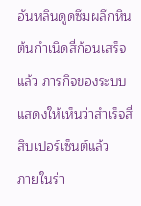อันหลินดูดซึมผลึกหินต้นกำเนิดสี่ก้อนเสร็จแล้ว ภารกิจของระบบแสดงให้เห็นว่าสำเร็จสี่สิบเปอร์เซ็นต์แล้ว
ภายในร่า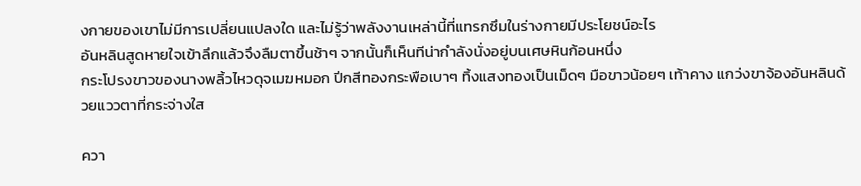งกายของเขาไม่มีการเปลี่ยนแปลงใด และไม่รู้ว่าพลังงานเหล่านี้ที่แทรกซึมในร่างกายมีประโยชน์อะไร
อันหลินสูดหายใจเข้าลึกแล้วจึงลืมตาขึ้นช้าๆ จากนั้นก็เห็นทีน่ากำลังนั่งอยู่บนเศษหินก้อนหนึ่ง
กระโปรงขาวของนางพลิ้วไหวดุจเมฆหมอก ปีกสีทองกระพือเบาๆ ทิ้งแสงทองเป็นเม็ดๆ มือขาวน้อยๆ เท้าคาง แกว่งขาจ้องอันหลินด้วยแววตาที่กระจ่างใส

ควา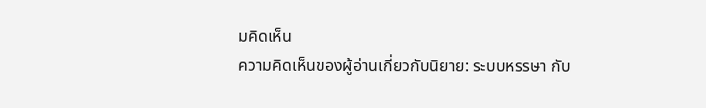มคิดเห็น
ความคิดเห็นของผู้อ่านเกี่ยวกับนิยาย: ระบบหรรษา กับ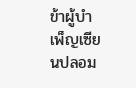ข้าผู้บำเพ็ญเซียนปลอม